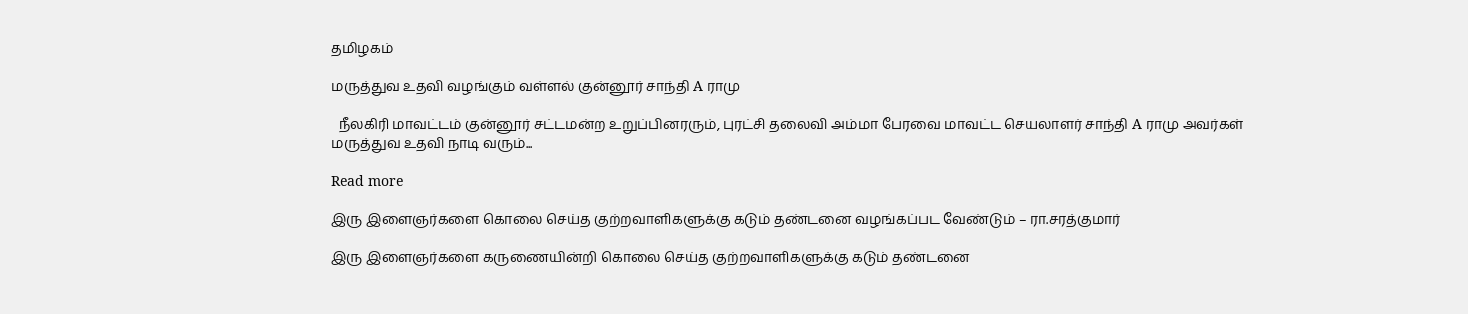தமிழகம்

மருத்துவ உதவி வழங்கும் வள்ளல் குன்னூர் சாந்தி A ராமு

  நீலகிரி மாவட்டம் குன்னூர் சட்டமன்ற உறுப்பினரரும், புரட்சி தலைவி அம்மா பேரவை மாவட்ட செயலாளர் சாந்தி A ராமு அவர்கள் மருத்துவ உதவி நாடி வரும்...

Read more

இரு இளைஞர்களை கொலை செய்த குற்றவாளிகளுக்கு கடும் தண்டனை வழங்கப்பட வேண்டும் – ரா.சரத்குமார்

இரு இளைஞர்களை கருணையின்றி கொலை செய்த குற்றவாளிகளுக்கு கடும் தண்டனை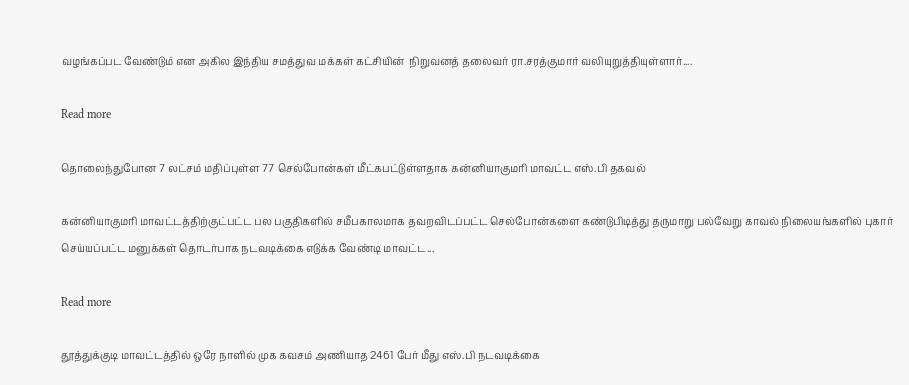வழங்கப்பட வேண்டும் என அகில இந்திய சமத்துவ மக்கள் கட்சியின்  நிறுவனத் தலைவர் ரா.சரத்குமார் வலியுறுத்தியுள்ளார்....

Read more

தொலைந்துபோன 7 லட்சம் மதிப்புள்ள 77 செல்போன்கள் மீட்கபட்டுள்ளதாக கன்னியாகுமரி மாவட்ட எஸ்.பி தகவல்

கன்னியாகுமரி மாவட்டத்திற்குட்பட்ட பல பகுதிகளில்‌ சமீபகாலமாக தவறவிடப்பட்ட செல்போன்களை கண்டுபிடித்து தருமாறு பல்வேறு காவல்‌ நிலையங்களில்‌ புகார்‌ செய்யப்பட்ட மனுக்கள்‌ தொடர்பாக நடவடிக்கை எடுக்க வேண்டி மாவட்ட...

Read more

தூத்துக்குடி மாவட்டத்தில் ஒரே நாளில் முக கவசம் அணியாத 2461 பேர் மீது எஸ்.பி நடவடிக்கை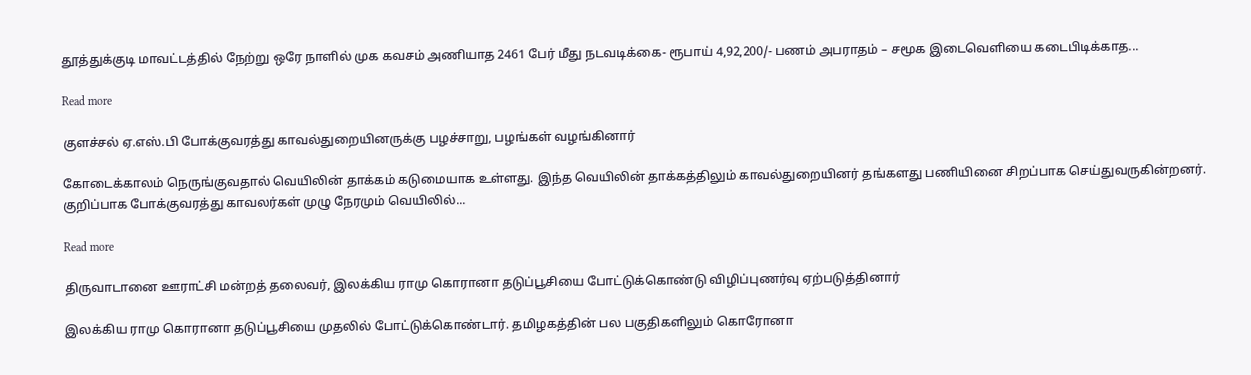தூத்துக்குடி மாவட்டத்தில் நேற்று ஒரே நாளில் முக கவசம் அணியாத 2461 பேர் மீது நடவடிக்கை- ரூபாய் 4,92,200/- பணம் அபராதம் – சமூக இடைவெளியை கடைபிடிக்காத...

Read more

குளச்சல் ஏ.எஸ்.பி போக்குவரத்து காவல்துறையினருக்கு பழச்சாறு, பழங்கள் வழங்கினார்

கோடைக்காலம் நெருங்குவதால் வெயிலின் தாக்கம் கடுமையாக உள்ளது. இந்த வெயிலின் தாக்கத்திலும் காவல்துறையினர் தங்களது பணியினை சிறப்பாக செய்துவருகின்றனர். குறிப்பாக போக்குவரத்து காவலர்கள் முழு நேரமும் வெயிலில்...

Read more

திருவாடானை ஊராட்சி மன்றத் தலைவர், இலக்கிய ராமு கொரானா தடுப்பூசியை போட்டுக்கொண்டு விழிப்புணர்வு ஏற்படுத்தினார்

இலக்கிய ராமு கொரானா தடுப்பூசியை முதலில் போட்டுக்கொண்டார். தமிழகத்தின் பல பகுதிகளிலும் கொரோனா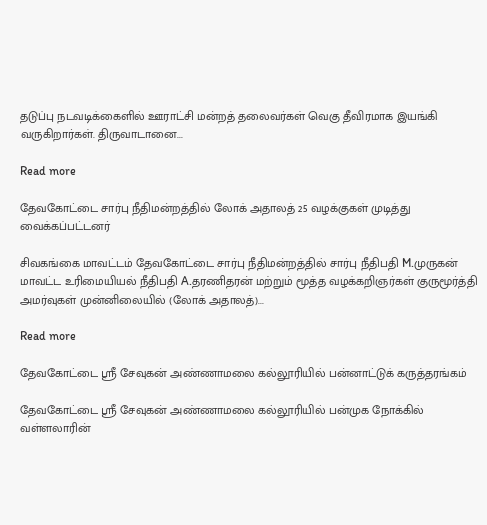தடுப்பு நடவடிக்கைளில் ஊராட்சி மன்றத் தலைவர்கள் வெகு தீவிரமாக இயங்கி வருகிறார்கள். திருவாடானை...

Read more

தேவகோட்டை சார்பு நீதிமன்றத்தில் லோக் அதாலத் 25 வழக்குகள் முடித்து வைக்கப்பட்டனர்

சிவகங்கை மாவட்டம் தேவகோட்டை சார்பு நீதிமன்றத்தில் சார்பு நீதிபதி M.முருகன் மாவட்ட உரிமையியல் நீதிபதி A.தரணிதரன் மற்றும் மூத்த வழக்கறிஞர்கள் குருமூர்த்தி அமர்வுகள் முன்னிலையில் (லோக் அதாலத்)...

Read more

தேவகோட்டை ஸ்ரீ சேவுகன் அண்ணாமலை கல்லூரியில் பன்னாட்டுக் கருத்தரங்கம்

தேவகோட்டை ஸ்ரீ சேவுகன் அண்ணாமலை கல்லூரியில் பன்முக நோக்கில் வள்ளலாரின்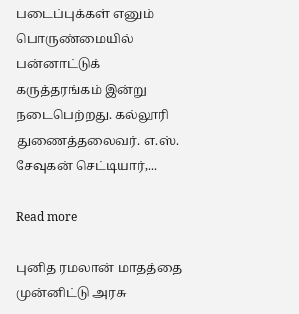படைப்புக்கள் எனும் பொருண்மையில் பன்னாட்டுக் கருத்தரங்கம் இன்று நடைபெற்றது. கல்லூரி துணைத்தலைவர். எ.ஸ். சேவுகன் செட்டியார்,...

Read more

புனித ரமலான் மாதத்தை முன்னிட்டு அரசு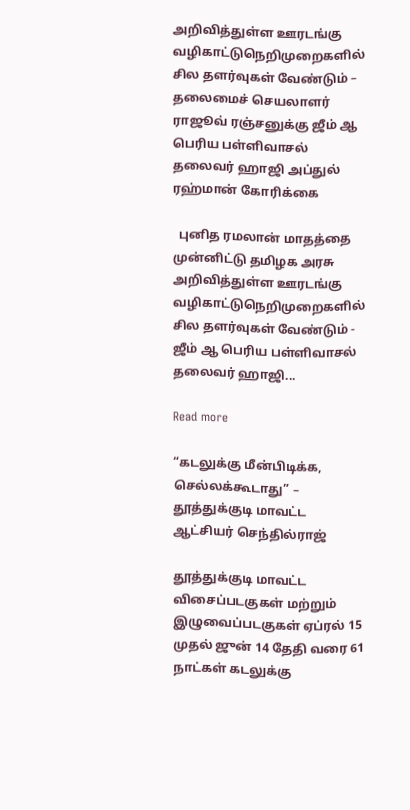அறிவித்துள்ள ஊரடங்கு வழிகாட்டுநெறிமுறைகளில் சில தளர்வுகள் வேண்டும் – தலைமைச் செயலாளர் ராஜூவ் ரஞ்சனுக்கு ஜீம் ஆ பெரிய பள்ளிவாசல் தலைவர் ஹாஜி அப்துல் ரஹ்மான் கோரிக்கை

  புனித ரமலான் மாதத்தை முன்னிட்டு தமிழக அரசு அறிவித்துள்ள ஊரடங்கு வழிகாட்டுநெறிமுறைகளில் சில தளர்வுகள் வேண்டும் - ஜீம் ஆ பெரிய பள்ளிவாசல் தலைவர் ஹாஜி...

Read more

“கடலுக்கு மீன்பிடிக்க, செல்லக்கூடாது” – தூத்துக்குடி மாவட்ட ஆட்சியர் செந்தில்ராஜ்

தூத்துக்குடி மாவட்ட விசைப்படகுகள் மற்றும் இழுவைப்படகுகள் ஏப்ரல் 15 முதல் ஜுன் 14 தேதி வரை 61 நாட்கள் கடலுக்கு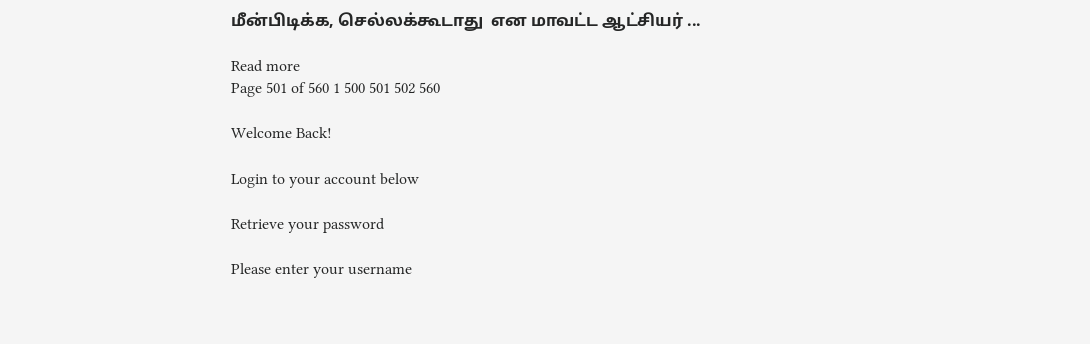மீன்பிடிக்க, செல்லக்கூடாது  என மாவட்ட ஆட்சியர் ...

Read more
Page 501 of 560 1 500 501 502 560

Welcome Back!

Login to your account below

Retrieve your password

Please enter your username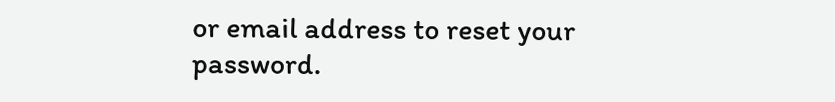or email address to reset your password.